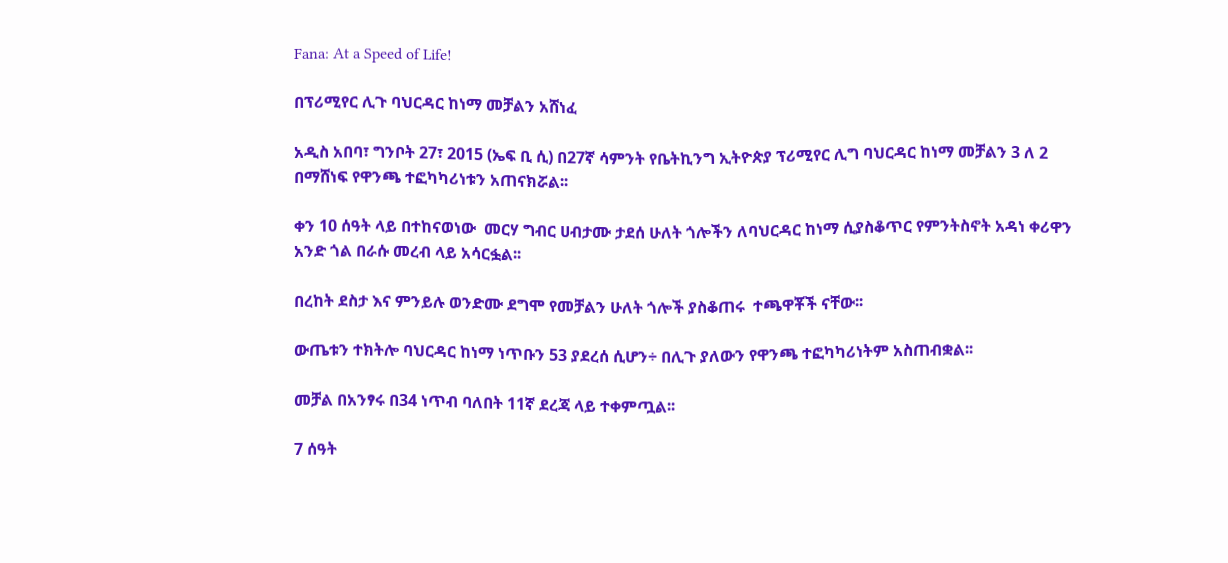Fana: At a Speed of Life!

በፕሪሚየር ሊጉ ባህርዳር ከነማ መቻልን አሸነፈ

አዲስ አበባ፣ ግንቦት 27፣ 2015 (ኤፍ ቢ ሲ) በ27ኛ ሳምንት የቤትኪንግ ኢትዮጵያ ፕሪሚየር ሊግ ባህርዳር ከነማ መቻልን 3 ለ 2 በማሸነፍ የዋንጫ ተፎካካሪነቱን አጠናክሯል፡፡

ቀን 10 ሰዓት ላይ በተከናወነው  መርሃ ግብር ሀብታሙ ታደሰ ሁለት ጎሎችን ለባህርዳር ከነማ ሲያስቆጥር የምንትስኖት አዳነ ቀሪዋን አንድ ጎል በራሱ መረብ ላይ አሳርፏል፡፡

በረከት ደስታ እና ምንይሉ ወንድሙ ደግሞ የመቻልን ሁለት ጎሎች ያስቆጠሩ  ተጫዋቾች ናቸው፡፡

ውጤቱን ተክትሎ ባህርዳር ከነማ ነጥቡን 53 ያደረሰ ሲሆን÷ በሊጉ ያለውን የዋንጫ ተፎካካሪነትም አስጠብቋል፡፡

መቻል በአንፃሩ በ34 ነጥብ ባለበት 11ኛ ደረጃ ላይ ተቀምጧል፡፡

7 ሰዓት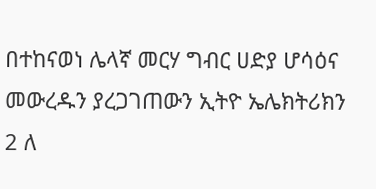በተከናወነ ሌላኛ መርሃ ግብር ሀድያ ሆሳዕና መውረዱን ያረጋገጠውን ኢትዮ ኤሌክትሪክን 2 ለ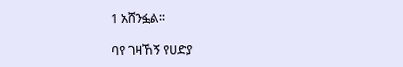1 አሸንፏል፡፡

ባየ ገዛኸኝ የሀድያ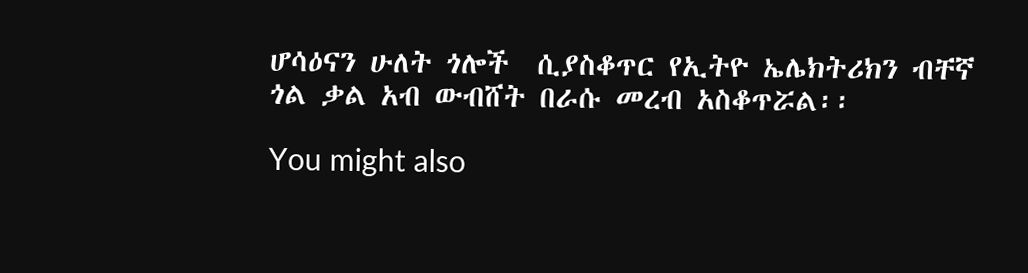ሆሳዕናን ሁለት ጎሎች  ሲያስቆጥር የኢትዮ ኤሌክትሪክን ብቸኛ ጎል ቃል አብ ውብሸት በራሱ መረብ አስቆጥሯል፡፡

You might also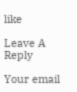like

Leave A Reply

Your email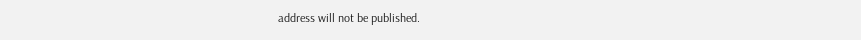address will not be published.